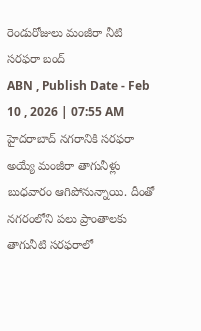రెండురోజులు మంజీరా నీటి సరఫరా బంద్
ABN , Publish Date - Feb 10 , 2026 | 07:55 AM
హైదరాబాద్ నగరానికి సరఫరా అయ్యే మంజీరా తాగునీళ్లు బుధవారం ఆగిపోనున్నాయి. దీంతో నగరంలోని పలు ప్రాంతాలకు తాగునీటి సరఫరాలో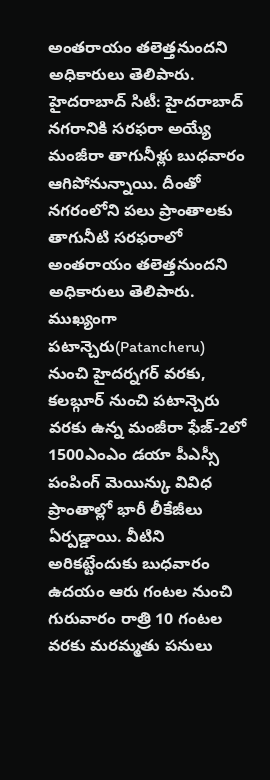అంతరాయం తలెత్తనుందని అధికారులు తెలిపారు.
హైదరాబాద్ సిటీ: హైదరాబాద్ నగరానికి సరఫరా అయ్యే మంజీరా తాగునీళ్లు బుధవారం ఆగిపోనున్నాయి. దీంతో నగరంలోని పలు ప్రాంతాలకు తాగునీటి సరఫరాలో అంతరాయం తలెత్తనుందని అధికారులు తెలిపారు. ముఖ్యంగా పటాన్చెరు(Patancheru) నుంచి హైదర్నగర్ వరకు, కలబ్గూర్ నుంచి పటాన్చెరు వరకు ఉన్న మంజీరా ఫేజ్-2లో 1500ఎంఎం డయా పీఎస్సీ పంపింగ్ మెయిన్కు వివిధ ప్రాంతాల్లో భారీ లీకేజీలు ఏర్పడ్డాయి. వీటిని అరికట్టేందుకు బుధవారం ఉదయం ఆరు గంటల నుంచి గురువారం రాత్రి 10 గంటల వరకు మరమ్మతు పనులు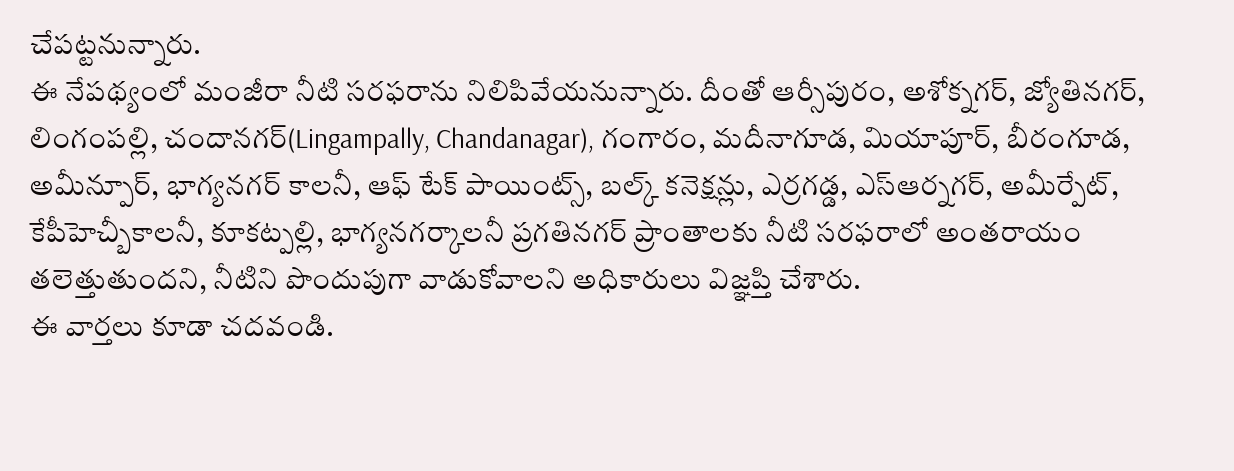చేపట్టనున్నారు.
ఈ నేపథ్యంలో మంజీరా నీటి సరఫరాను నిలిపివేయనున్నారు. దీంతో ఆర్సీపురం, అశోక్నగర్, జ్యోతినగర్, లింగంపల్లి, చందానగర్(Lingampally, Chandanagar), గంగారం, మదీనాగూడ, మియాపూర్, బీరంగూడ, అమీన్పూర్, భాగ్యనగర్ కాలనీ, ఆఫ్ టేక్ పాయింట్స్, బల్క్ కనెక్షన్లు, ఎర్రగడ్డ, ఎస్ఆర్నగర్, అమీర్పేట్, కేపీహెచ్బీకాలనీ, కూకట్పల్లి, భాగ్యనగర్కాలనీ ప్రగతినగర్ ప్రాంతాలకు నీటి సరఫరాలో అంతరాయం తలెత్తుతుందని, నీటిని పొందుపుగా వాడుకోవాలని అధికారులు విజ్ఞప్తి చేశారు.
ఈ వార్తలు కూడా చదవండి.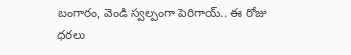బంగారం, వెండి స్వల్పంగా పెరిగాయ్.. ఈ రోజు ధరలు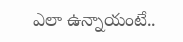ఎలా ఉన్నాయంటే..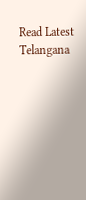Read Latest Telangana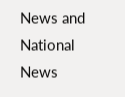News and National News